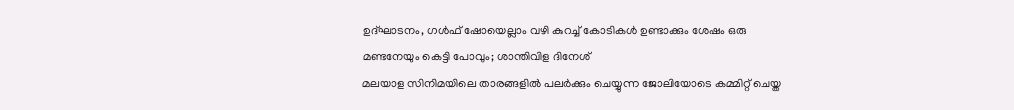ഉദ്ഘാടനം, ഗൾഫ് ഷോയെല്ലാം വഴി കുറച്ച് കോടികൾ ഉണ്ടാക്കും ശേഷം ഒരു മണ്ടനേയും കെട്ടി പോവും; ശാന്തിവിള ദിനേശ്
മലയാള സിനിമയിലെ താരങ്ങളിൽ പലർക്കും ചെയ്യുന്ന ജോലിയോടെ കമ്മിറ്റ് ചെയ്ത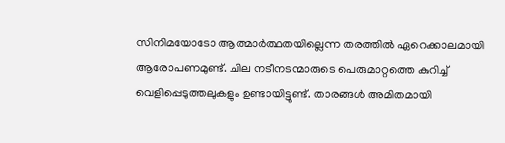സിനിമയോടോ ആത്മാർത്ഥതയില്ലെന്ന തരത്തിൽ ഏറെക്കാലമായി ആരോപണമുണ്ട്. ചില നടീനടന്മാരുടെ പെരുമാറ്റത്തെ കുറിച്ച് വെളിപ്പെടുത്തലുകളും ഉണ്ടായിട്ടുണ്ട്. താരങ്ങൾ അമിതമായി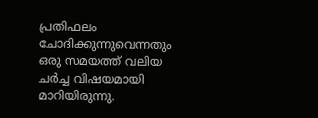പ്രതിഫലം ചോദിക്കുന്നുവെന്നതും ഒരു സമയത്ത് വലിയ ചർച്ച വിഷയമായി മാറിയിരുന്നു.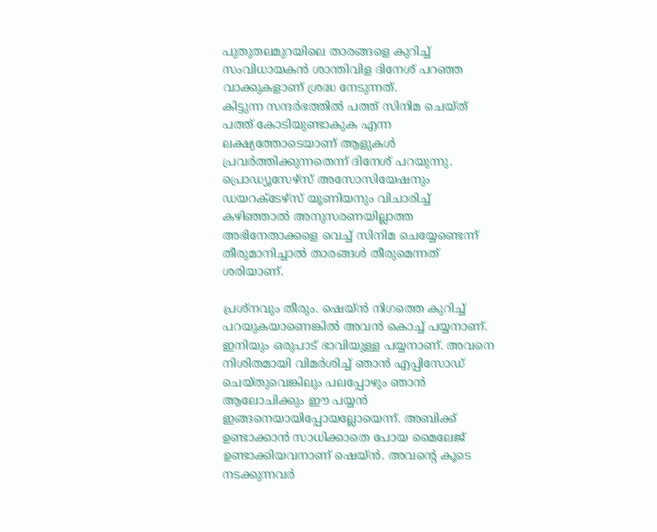പുതുതലമുറയിലെ താരങ്ങളെ കുറിച്ച് സംവിധായകൻ ശാന്തിവിള ദിനേശ് പറഞ്ഞ വാക്കുകളാണ് ശ്രദ്ധ നേടുന്നത്.
കിട്ടുന്ന സന്ദർഭത്തിൽ പത്ത് സിനിമ ചെയ്ത് പത്ത് കോടിയുണ്ടാകുക എന്ന ലക്ഷ്യത്തോടെയാണ് ആളുകൾ പ്രവർത്തിക്കുന്നതെന്ന് ദിനേശ് പറയുന്നു. പ്രൊഡ്യൂസേഴ്സ് അസോസിയേഷനും ഡയറക്ടേഴ്സ് യൂണിയനും വിചാരിച്ച് കഴിഞ്ഞാൽ അനുസരണയില്ലാത്ത അഭിനേതാക്കളെ വെച്ച് സിനിമ ചെയ്യേണ്ടെന്ന് തീരുമാനിച്ചാൽ താരങ്ങൾ തീരുമെന്നത് ശരിയാണ്.

പ്രശ്നവും തീരും. ഷെയ്ൻ നിഗത്തെ കുറിച്ച് പറയുകയാണെങ്കിൽ അവൻ കൊച്ച് പയ്യനാണ്. ഇനിയും ഒരുപാട് ഭാവിയുള്ള പയ്യനാണ്. അവനെ നിശിതമായി വിമർശിച്ച് ഞാൻ എപ്പിസോഡ് ചെയ്തുവെങ്കിലും പലപ്പോഴും ഞാൻ ആലോചിക്കും ഈ പയ്യൻ ഇങ്ങനെയായിപ്പോയല്ലോയെന്ന്. അബിക്ക് ഉണ്ടാക്കാൻ സാധിക്കാതെ പോയ മൈലേജ് ഉണ്ടാക്കിയവനാണ് ഷെയ്ൻ. അവന്റെ കൂടെ നടക്കുന്നവർ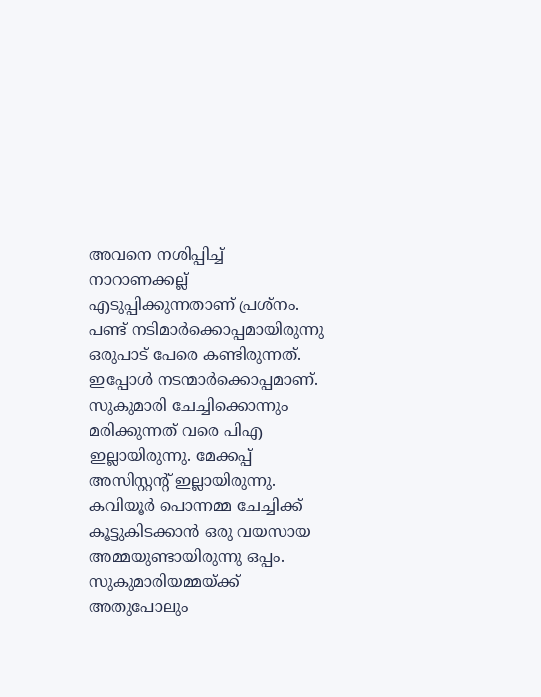അവനെ നശിപ്പിച്ച് നാറാണക്കല്ല് എടുപ്പിക്കുന്നതാണ് പ്രശ്നം.
പണ്ട് നടിമാർക്കൊപ്പമായിരുന്നു ഒരുപാട് പേരെ കണ്ടിരുന്നത്. ഇപ്പോൾ നടന്മാർക്കൊപ്പമാണ്. സുകുമാരി ചേച്ചിക്കൊന്നും മരിക്കുന്നത് വരെ പിഎ ഇല്ലായിരുന്നു. മേക്കപ്പ് അസിസ്റ്റന്റ് ഇല്ലായിരുന്നു. കവിയൂർ പൊന്നമ്മ ചേച്ചിക്ക് കൂട്ടുകിടക്കാൻ ഒരു വയസായ അമ്മയുണ്ടായിരുന്നു ഒപ്പം. സുകുമാരിയമ്മയ്ക്ക് അതുപോലും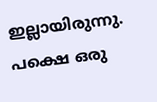ഇല്ലായിരുന്നു.
പക്ഷെ ഒരു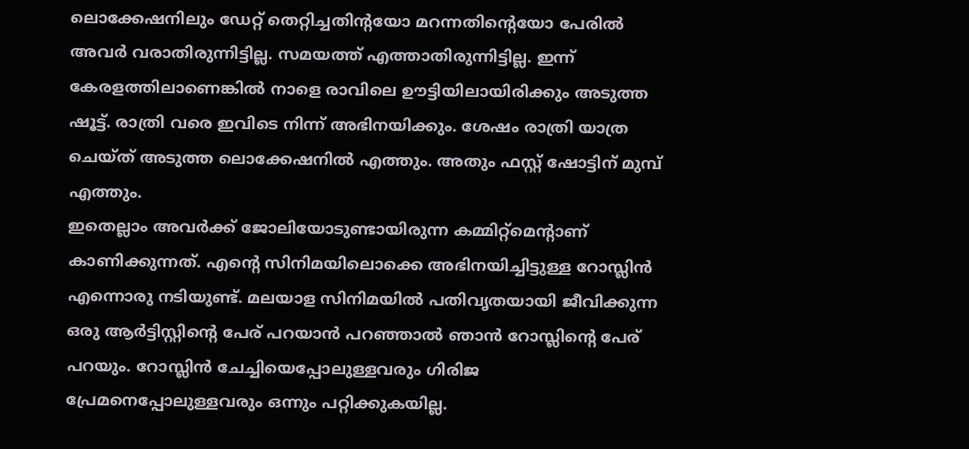ലൊക്കേഷനിലും ഡേറ്റ് തെറ്റിച്ചതിന്റയോ മറന്നതിന്റെയോ പേരിൽ അവർ വരാതിരുന്നിട്ടില്ല. സമയത്ത് എത്താതിരുന്നിട്ടില്ല. ഇന്ന് കേരളത്തിലാണെങ്കിൽ നാളെ രാവിലെ ഊട്ടിയിലായിരിക്കും അടുത്ത ഷൂട്ട്. രാത്രി വരെ ഇവിടെ നിന്ന് അഭിനയിക്കും. ശേഷം രാത്രി യാത്ര ചെയ്ത് അടുത്ത ലൊക്കേഷനിൽ എത്തും. അതും ഫസ്റ്റ് ഷോട്ടിന് മുമ്പ് എത്തും.
ഇതെല്ലാം അവർക്ക് ജോലിയോടുണ്ടായിരുന്ന കമ്മിറ്റ്മെന്റാണ് കാണിക്കുന്നത്. എന്റെ സിനിമയിലൊക്കെ അഭിനയിച്ചിട്ടുള്ള റോസ്ലിൻ എന്നൊരു നടിയുണ്ട്. മലയാള സിനിമയിൽ പതിവൃതയായി ജീവിക്കുന്ന ഒരു ആർട്ടിസ്റ്റിന്റെ പേര് പറയാൻ പറഞ്ഞാൽ ഞാൻ റോസ്ലിന്റെ പേര് പറയും. റോസ്ലിൻ ചേച്ചിയെപ്പോലുള്ളവരും ഗിരിജ പ്രേമനെപ്പോലുള്ളവരും ഒന്നും പറ്റിക്കുകയില്ല.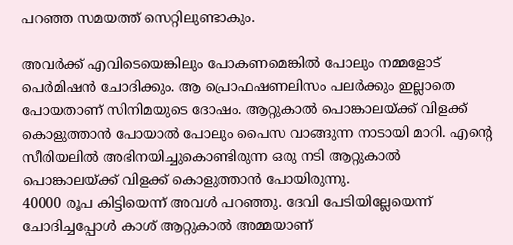പറഞ്ഞ സമയത്ത് സെറ്റിലുണ്ടാകും.

അവർക്ക് എവിടെയെങ്കിലും പോകണമെങ്കിൽ പോലും നമ്മളോട് പെർമിഷൻ ചോദിക്കും. ആ പ്രൊഫഷണലിസം പലർക്കും ഇല്ലാതെ പോയതാണ് സിനിമയുടെ ദോഷം. ആറ്റുകാൽ പൊങ്കാലയ്ക്ക് വിളക്ക് കൊളുത്താൻ പോയാൽ പോലും പൈസ വാങ്ങുന്ന നാടായി മാറി. എന്റെ സീരിയലിൽ അഭിനയിച്ചുകൊണ്ടിരുന്ന ഒരു നടി ആറ്റുകാൽ പൊങ്കാലയ്ക്ക് വിളക്ക് കൊളുത്താൻ പോയിരുന്നു.
40000 രൂപ കിട്ടിയെന്ന് അവൾ പറഞ്ഞു. ദേവി പേടിയില്ലേയെന്ന് ചോദിച്ചപ്പോൾ കാശ് ആറ്റുകാൽ അമ്മയാണ്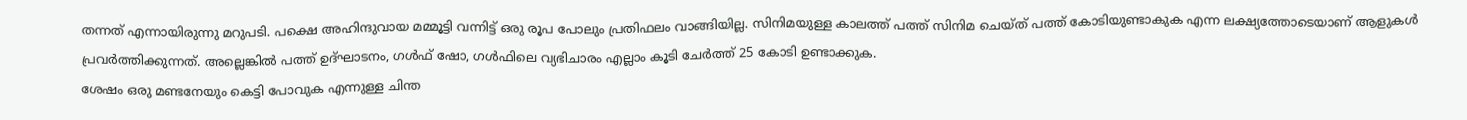തന്നത് എന്നായിരുന്നു മറുപടി. പക്ഷെ അഹിന്ദുവായ മമ്മൂട്ടി വന്നിട്ട് ഒരു രൂപ പോലും പ്രതിഫലം വാങ്ങിയില്ല. സിനിമയുള്ള കാലത്ത് പത്ത് സിനിമ ചെയ്ത് പത്ത് കോടിയുണ്ടാകുക എന്ന ലക്ഷ്യത്തോടെയാണ് ആളുകൾ പ്രവർത്തിക്കുന്നത്. അല്ലെങ്കിൽ പത്ത് ഉദ്ഘാടനം, ഗൾഫ് ഷോ, ഗൾഫിലെ വ്യഭിചാരം എല്ലാം കൂടി ചേർത്ത് 25 കോടി ഉണ്ടാക്കുക.
ശേഷം ഒരു മണ്ടനേയും കെട്ടി പോവുക എന്നുള്ള ചിന്ത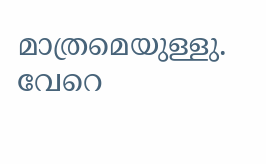മാത്രമെയുള്ളു. വേറെ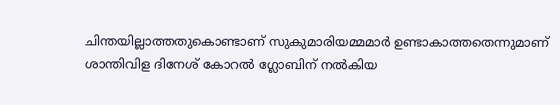ചിന്തയില്ലാത്തതുകൊണ്ടാണ് സുകുമാരിയമ്മമാർ ഉണ്ടാകാത്തതെന്നുമാണ് ശാന്തിവിള ദിനേശ് കോറൽ ഗ്ലോബിന് നൽകിയ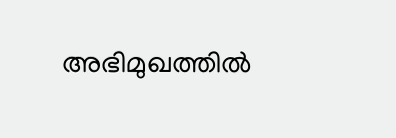അഭിമുഖത്തിൽ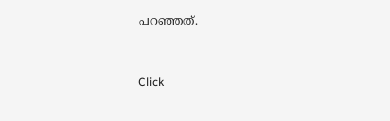പറഞ്ഞത്.


Click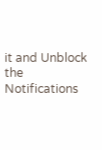it and Unblock the Notifications